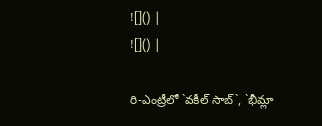![]() |
![]() |

రి-ఎంట్రీలో `వకీల్ సాబ్`, `భీమ్లా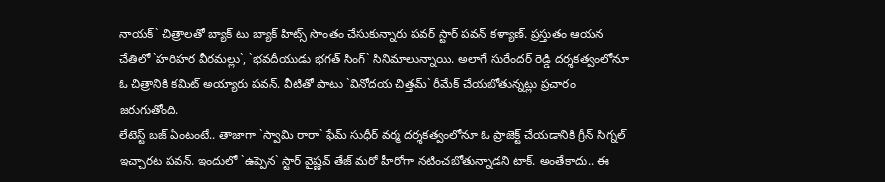నాయక్` చిత్రాలతో బ్యాక్ టు బ్యాక్ హిట్స్ సొంతం చేసుకున్నారు పవర్ స్టార్ పవన్ కళ్యాణ్. ప్రస్తుతం ఆయన చేతిలో `హరిహర వీరమల్లు`, `భవదీయుడు భగత్ సింగ్` సినిమాలున్నాయి. అలాగే సురేందర్ రెడ్డి దర్శకత్వంలోనూ ఓ చిత్రానికి కమిట్ అయ్యారు పవన్. వీటితో పాటు `వినోదయ చిత్తమ్` రీమేక్ చేయబోతున్నట్లు ప్రచారం జరుగుతోంది.
లేటెస్ట్ బజ్ ఏంటంటే.. తాజాగా `స్వామి రారా` ఫేమ్ సుధీర్ వర్మ దర్శకత్వంలోనూ ఓ ప్రాజెక్ట్ చేయడానికి గ్రీన్ సిగ్నల్ ఇచ్చారట పవన్. ఇందులో `ఉప్పెన` స్టార్ వైష్ణవ్ తేజ్ మరో హీరోగా నటించబోతున్నాడని టాక్. అంతేకాదు.. ఈ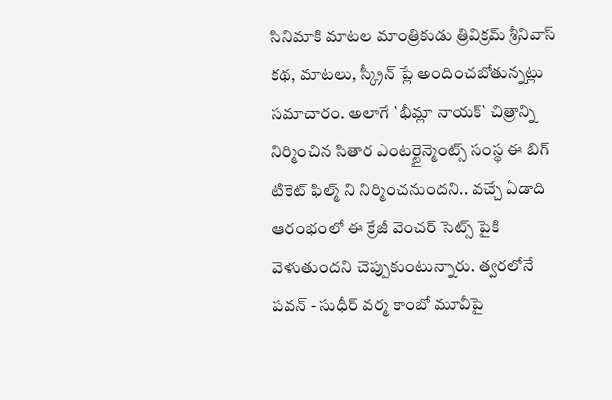సినిమాకి మాటల మాంత్రికుడు త్రివిక్రమ్ శ్రీనివాస్ కథ, మాటలు, స్క్రీన్ ప్లే అందించబోతున్నట్లు సమాచారం. అలాగే `భీమ్లా నాయక్` చిత్రాన్ని నిర్మించిన సితార ఎంటర్టైన్మెంట్స్ సంస్థ ఈ బిగ్ టికెట్ ఫిల్మ్ ని నిర్మించనుందని.. వచ్చే ఏడాది ఆరంభంలో ఈ క్రేజీ వెంచర్ సెట్స్ పైకి వెళుతుందని చెప్పుకుంటున్నారు. త్వరలోనే పవన్ - సుధీర్ వర్మ కాంబో మూవీపై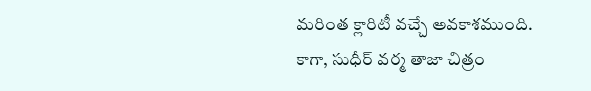మరింత క్లారిటీ వచ్చే అవకాశముంది.
కాగా, సుధీర్ వర్మ తాజా చిత్రం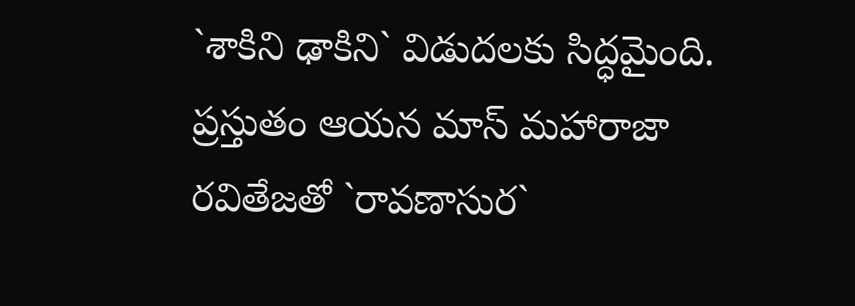`శాకిని ఢాకిని` విడుదలకు సిద్ధమైంది. ప్రస్తుతం ఆయన మాస్ మహారాజా రవితేజతో `రావణాసుర`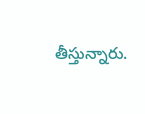తీస్తున్నారు.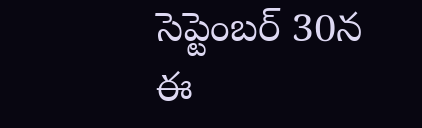సెప్టెంబర్ 30న ఈ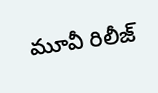మూవీ రిలీజ్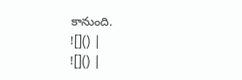కానుంది.
![]() |
![]() |